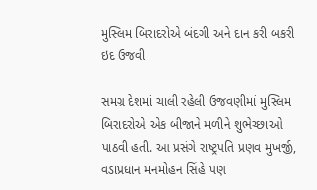મુસ્લિમ બિરાદરોએ બંદગી અને દાન કરી બકરી ઇદ ઉજવી

સમગ્ર દેશમાં ચાલી રહેલી ઉજવણીમાં મુસ્લિમ બિરાદરોએ એક બીજાને મળીને શુભેચ્છાઓ પાઠવી હતી. આ પ્રસંગે રાષ્ટ્રપતિ પ્રણવ મુખર્જી, વડાપ્રધાન મનમોહન સિંહે પણ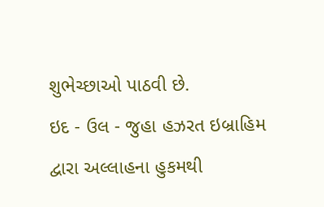શુભેચ્છાઓ પાઠવી છે.
ઇદ - ઉલ - જુહા હઝરત ઇબ્રાહિમ દ્વારા અલ્લાહના હુકમથી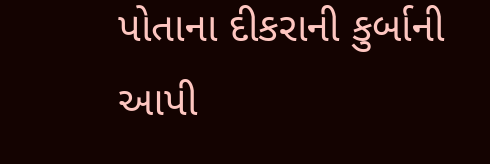પોતાના દીકરાની કુર્બાની આપી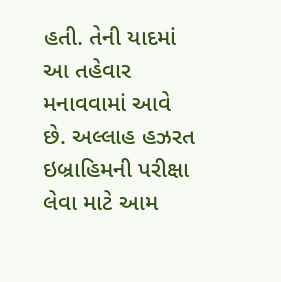હતી. તેની યાદમાં આ તહેવાર મનાવવામાં આવે છે. અલ્લાહ હઝરત ઇબ્રાહિમની પરીક્ષા લેવા માટે આમ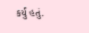કર્યું હતું.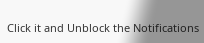Click it and Unblock the Notifications